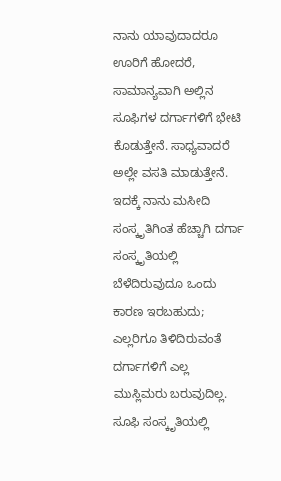ನಾನು ಯಾವುದಾದರೂ ಊರಿಗೆ ಹೋದರೆ, ಸಾಮಾನ್ಯವಾಗಿ ಅಲ್ಲಿನ ಸೂಫಿಗಳ ದರ್ಗಾಗಳಿಗೆ ಭೇಟಿ ಕೊಡುತ್ತೇನೆ. ಸಾಧ್ಯವಾದರೆ ಅಲ್ಲೇ ವಸತಿ ಮಾಡುತ್ತೇನೆ. ಇದಕ್ಕೆ ನಾನು ಮಸೀದಿ ಸಂಸ್ಕೃತಿಗಿಂತ ಹೆಚ್ಚಾಗಿ ದರ್ಗಾ ಸಂಸ್ಕೃತಿಯಲ್ಲಿ ಬೆಳೆದಿರುವುದೂ ಒಂದು ಕಾರಣ ಇರಬಹುದು; ಎಲ್ಲರಿಗೂ ತಿಳಿದಿರುವಂತೆ ದರ್ಗಾಗಳಿಗೆ ಎಲ್ಲ ಮುಸ್ಲಿಮರು ಬರುವುದಿಲ್ಲ. ಸೂಫಿ ಸಂಸ್ಕೃತಿಯಲ್ಲಿ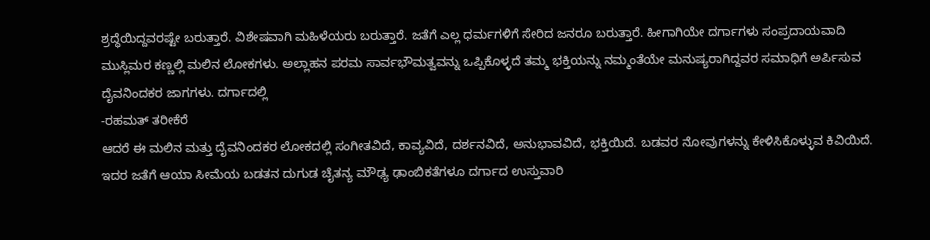ಶ್ರದ್ಧೆಯಿದ್ದವರಷ್ಟೇ ಬರುತ್ತಾರೆ. ವಿಶೇಷವಾಗಿ ಮಹಿಳೆಯರು ಬರುತ್ತಾರೆ. ಜತೆಗೆ ಎಲ್ಲ ಧರ್ಮಗಳಿಗೆ ಸೇರಿದ ಜನರೂ ಬರುತ್ತಾರೆ. ಹೀಗಾಗಿಯೇ ದರ್ಗಾಗಳು ಸಂಪ್ರದಾಯವಾದಿ ಮುಸ್ಲಿಮರ ಕಣ್ಣಲ್ಲಿ ಮಲಿನ ಲೋಕಗಳು. ಅಲ್ಲಾಹನ ಪರಮ ಸಾರ್ವಭೌಮತ್ವವನ್ನು ಒಪ್ಪಿಕೊಳ್ಳದೆ ತಮ್ಮ ಭಕ್ತಿಯನ್ನು ನಮ್ಮಂತೆಯೇ ಮನುಷ್ಯರಾಗಿದ್ದವರ ಸಮಾಧಿಗೆ ಅರ್ಪಿಸುವ ದೈವನಿಂದಕರ ಜಾಗಗಳು. ದರ್ಗಾದಲ್ಲಿ
-ರಹಮತ್ ತರೀಕೆರೆ
ಆದರೆ ಈ ಮಲಿನ ಮತ್ತು ದೈವನಿಂದಕರ ಲೋಕದಲ್ಲಿ ಸಂಗೀತವಿದೆ, ಕಾವ್ಯವಿದೆ, ದರ್ಶನವಿದೆ, ಅನುಭಾವವಿದೆ, ಭಕ್ತಿಯಿದೆ. ಬಡವರ ನೋವುಗಳನ್ನು ಕೇಳಿಸಿಕೊಳ್ಳುವ ಕಿವಿಯಿದೆ. ಇದರ ಜತೆಗೆ ಆಯಾ ಸೀಮೆಯ ಬಡತನ ದುಗುಡ ಚೈತನ್ಯ ಮೌಢ್ಯ ಢಾಂಬಿಕತೆಗಳೂ ದರ್ಗಾದ ಉಸ್ತುವಾರಿ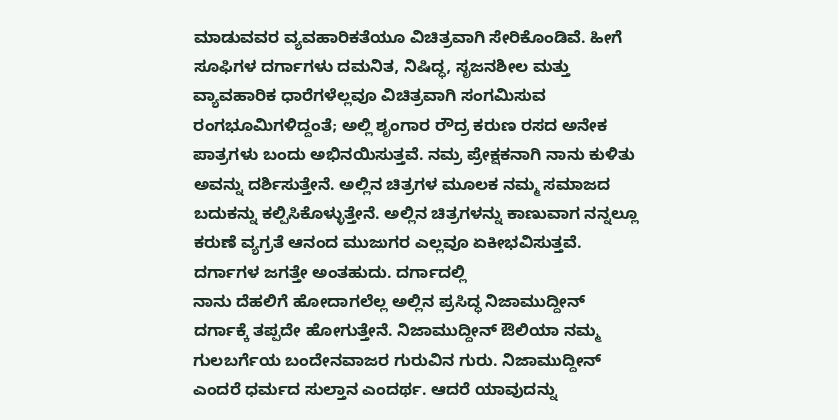ಮಾಡುವವರ ವ್ಯವಹಾರಿಕತೆಯೂ ವಿಚಿತ್ರವಾಗಿ ಸೇರಿಕೊಂಡಿವೆ. ಹೀಗೆ ಸೂಫಿಗಳ ದರ್ಗಾಗಳು ದಮನಿತ, ನಿಷಿದ್ಧ, ಸೃಜನಶೀಲ ಮತ್ತು ವ್ಯಾವಹಾರಿಕ ಧಾರೆಗಳೆಲ್ಲವೂ ವಿಚಿತ್ರವಾಗಿ ಸಂಗಮಿಸುವ ರಂಗಭೂಮಿಗಳಿದ್ದಂತೆ; ಅಲ್ಲಿ ಶೃಂಗಾರ ರೌದ್ರ ಕರುಣ ರಸದ ಅನೇಕ ಪಾತ್ರಗಳು ಬಂದು ಅಭಿನಯಿಸುತ್ತವೆ. ನಮ್ರ ಪ್ರೇಕ್ಷಕನಾಗಿ ನಾನು ಕುಳಿತು ಅವನ್ನು ದರ್ಶಿಸುತ್ತೇನೆ. ಅಲ್ಲಿನ ಚಿತ್ರಗಳ ಮೂಲಕ ನಮ್ಮ ಸಮಾಜದ ಬದುಕನ್ನು ಕಲ್ಪಿಸಿಕೊಳ್ಳುತ್ತೇನೆ. ಅಲ್ಲಿನ ಚಿತ್ರಗಳನ್ನು ಕಾಣುವಾಗ ನನ್ನಲ್ಲೂ ಕರುಣೆ ವ್ಯಗ್ರತೆ ಆನಂದ ಮುಜುಗರ ಎಲ್ಲವೂ ಏಕೀಭವಿಸುತ್ತವೆ. ದರ್ಗಾಗಳ ಜಗತ್ತೇ ಅಂತಹುದು. ದರ್ಗಾದಲ್ಲಿ
ನಾನು ದೆಹಲಿಗೆ ಹೋದಾಗಲೆಲ್ಲ ಅಲ್ಲಿನ ಪ್ರಸಿದ್ಧ ನಿಜಾಮುದ್ದೀನ್ ದರ್ಗಾಕ್ಕೆ ತಪ್ಪದೇ ಹೋಗುತ್ತೇನೆ. ನಿಜಾಮುದ್ದೀನ್ ಔಲಿಯಾ ನಮ್ಮ ಗುಲಬರ್ಗೆಯ ಬಂದೇನವಾಜರ ಗುರುವಿನ ಗುರು. ನಿಜಾಮುದ್ದೀನ್ ಎಂದರೆ ಧರ್ಮದ ಸುಲ್ತಾನ ಎಂದರ್ಥ. ಆದರೆ ಯಾವುದನ್ನು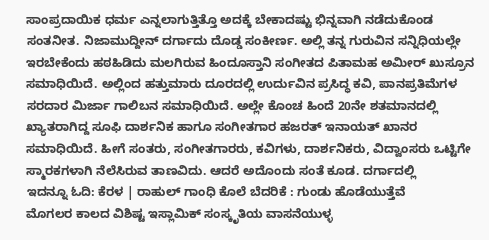ಸಾಂಪ್ರದಾಯಿಕ ಧರ್ಮ ಎನ್ನಲಾಗುತ್ತಿತ್ತೊ ಅದಕ್ಕೆ ಬೇಕಾದಷ್ಟು ಭಿನ್ನವಾಗಿ ನಡೆದುಕೊಂಡ ಸಂತನೀತ. ನಿಜಾಮುದ್ದೀನ್ ದರ್ಗಾದು ದೊಡ್ಡ ಸಂಕೀರ್ಣ. ಅಲ್ಲಿ ತನ್ನ ಗುರುವಿನ ಸನ್ನಿಧಿಯಲ್ಲೇ ಇರಬೇಕೆಂದು ಹಠಹಿಡಿದು ಮಲಗಿರುವ ಹಿಂದೂಸ್ತಾನಿ ಸಂಗೀತದ ಪಿತಾಮಹ ಅಮೀರ್ ಖುಸ್ರೂನ ಸಮಾಧಿಯಿದೆ. ಅಲ್ಲಿಂದ ಹತ್ತುಮಾರು ದೂರದಲ್ಲಿ ಉರ್ದುವಿನ ಪ್ರಸಿದ್ಧ ಕವಿ, ಪಾನಪ್ರತಿಮೆಗಳ ಸರದಾರ ಮಿರ್ಜಾ ಗಾಲಿಬನ ಸಮಾಧಿಯಿದೆ. ಅಲ್ಲೇ ಕೊಂಚ ಹಿಂದೆ 20ನೇ ಶತಮಾನದಲ್ಲಿ ಖ್ಯಾತರಾಗಿದ್ದ ಸೂಫಿ ದಾರ್ಶನಿಕ ಹಾಗೂ ಸಂಗೀತಗಾರ ಹಜರತ್ ಇನಾಯತ್ ಖಾನರ ಸಮಾಧಿಯಿದೆ. ಹೀಗೆ ಸಂತರು, ಸಂಗೀತಗಾರರು, ಕವಿಗಳು, ದಾರ್ಶನಿಕರು, ವಿದ್ವಾಂಸರು ಒಟ್ಟಿಗೇ ಸ್ಮಾರಕಗಳಾಗಿ ನೆಲೆಸಿರುವ ತಾಣವಿದು. ಆದರೆ ಅದೊಂದು ಸಂತೆ ಕೂಡ. ದರ್ಗಾದಲ್ಲಿ
ಇದನ್ನೂ ಓದಿ: ಕೆರಳ | ರಾಹುಲ್ ಗಾಂಧಿ ಕೊಲೆ ಬೆದರಿಕೆ : ಗುಂಡು ಹೊಡೆಯುತ್ತೆವೆ
ಮೊಗಲರ ಕಾಲದ ವಿಶಿಷ್ಟ ಇಸ್ಲಾಮಿಕ್ ಸಂಸ್ಕೃತಿಯ ವಾಸನೆಯುಳ್ಳ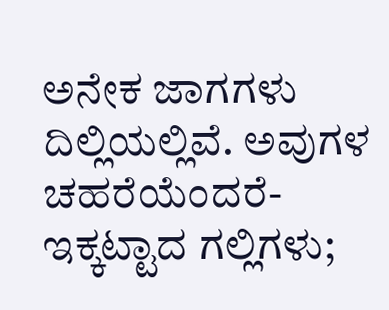ಅನೇಕ ಜಾಗಗಳು ದಿಲ್ಲಿಯಲ್ಲಿವೆ. ಅವುಗಳ ಚಹರೆಯೆಂದರೆ- ಇಕ್ಕಟ್ಟಾದ ಗಲ್ಲಿಗಳು;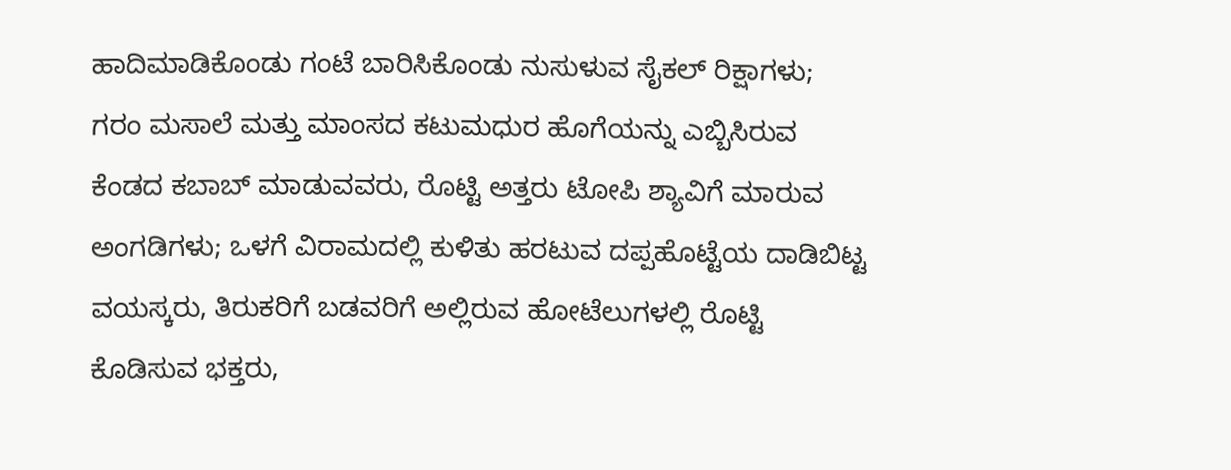ಹಾದಿಮಾಡಿಕೊಂಡು ಗಂಟೆ ಬಾರಿಸಿಕೊಂಡು ನುಸುಳುವ ಸೈಕಲ್ ರಿಕ್ಷಾಗಳು; ಗರಂ ಮಸಾಲೆ ಮತ್ತು ಮಾಂಸದ ಕಟುಮಧುರ ಹೊಗೆಯನ್ನು ಎಬ್ಬಿಸಿರುವ ಕೆಂಡದ ಕಬಾಬ್ ಮಾಡುವವರು, ರೊಟ್ಟಿ ಅತ್ತರು ಟೋಪಿ ಶ್ಯಾವಿಗೆ ಮಾರುವ ಅಂಗಡಿಗಳು; ಒಳಗೆ ವಿರಾಮದಲ್ಲಿ ಕುಳಿತು ಹರಟುವ ದಪ್ಪಹೊಟ್ಟೆಯ ದಾಡಿಬಿಟ್ಟ ವಯಸ್ಕರು, ತಿರುಕರಿಗೆ ಬಡವರಿಗೆ ಅಲ್ಲಿರುವ ಹೋಟೆಲುಗಳಲ್ಲಿ ರೊಟ್ಟಿ ಕೊಡಿಸುವ ಭಕ್ತರು,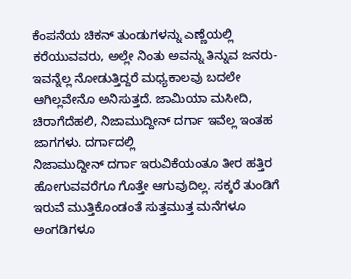ಕೆಂಪನೆಯ ಚಿಕನ್ ತುಂಡುಗಳನ್ನು ಎಣ್ಣೆಯಲ್ಲಿ ಕರೆಯುವವರು, ಅಲ್ಲೇ ನಿಂತು ಅವನ್ನು ತಿನ್ನುವ ಜನರು-ಇವನ್ನೆಲ್ಲ ನೋಡುತ್ತಿದ್ದರೆ ಮಧ್ಯಕಾಲವು ಬದಲೇ ಆಗಿಲ್ಲವೇನೊ ಅನಿಸುತ್ತದೆ. ಜಾಮಿಯಾ ಮಸೀದಿ, ಚಿರಾಗೆದೆಹಲಿ, ನಿಜಾಮುದ್ದೀನ್ ದರ್ಗಾ ಇವೆಲ್ಲ ಇಂತಹ ಜಾಗಗಳು. ದರ್ಗಾದಲ್ಲಿ
ನಿಜಾಮುದ್ದೀನ್ ದರ್ಗಾ ಇರುವಿಕೆಯಂತೂ ತೀರ ಹತ್ತಿರ ಹೋಗುವವರೆಗೂ ಗೊತ್ತೇ ಆಗುವುದಿಲ್ಲ. ಸಕ್ಕರೆ ತುಂಡಿಗೆ ಇರುವೆ ಮುತ್ತಿಕೊಂಡಂತೆ ಸುತ್ತಮುತ್ತ ಮನೆಗಳೂ ಅಂಗಡಿಗಳೂ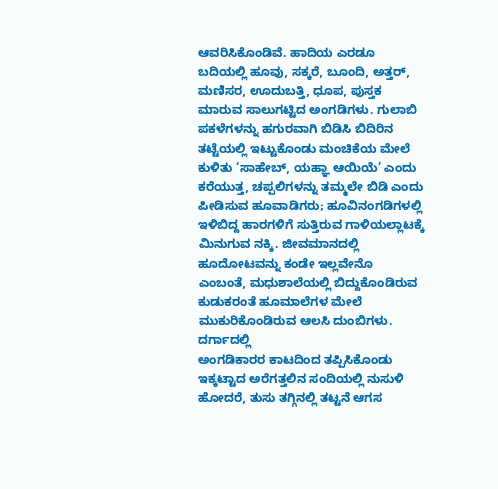ಆವರಿಸಿಕೊಂಡಿವೆ. ಹಾದಿಯ ಎರಡೂ ಬದಿಯಲ್ಲಿ ಹೂವು, ಸಕ್ಕರೆ, ಬೂಂದಿ, ಅತ್ತರ್, ಮಣಿಸರ, ಊದುಬತ್ತಿ, ಧೂಪ, ಪುಸ್ತಕ ಮಾರುವ ಸಾಲುಗಟ್ಟಿದ ಅಂಗಡಿಗಳು. ಗುಲಾಬಿ ಪಕಳೆಗಳನ್ನು ಹಗುರವಾಗಿ ಬಿಡಿಸಿ ಬಿದಿರಿನ ತಟ್ಟೆಯಲ್ಲಿ ಇಟ್ಟುಕೊಂಡು ಮಂಚಿಕೆಯ ಮೇಲೆ ಕುಳಿತು ‘ಸಾಹೇಬ್, ಯಹ್ಞಾ ಆಯಿಯೆ’ ಎಂದು ಕರೆಯುತ್ತ, ಚಪ್ಪಲಿಗಳನ್ನು ತಮ್ಮಲೇ ಬಿಡಿ ಎಂದು ಪೀಡಿಸುವ ಹೂವಾಡಿಗರು; ಹೂವಿನಂಗಡಿಗಳಲ್ಲಿ ಇಳಿಬಿದ್ದ ಹಾರಗಳಿಗೆ ಸುತ್ತಿರುವ ಗಾಳಿಯಲ್ಲಾಟಕ್ಕೆ ಮಿನುಗುವ ನಕ್ಕಿ. ಜೀವಮಾನದಲ್ಲಿ ಹೂದೋಟವನ್ನು ಕಂಡೇ ಇಲ್ಲವೇನೊ ಎಂಬಂತೆ, ಮಧುಶಾಲೆಯಲ್ಲಿ ಬಿದ್ದುಕೊಂಡಿರುವ ಕುಡುಕರಂತೆ ಹೂಮಾಲೆಗಳ ಮೇಲೆ ಮುಕುರಿಕೊಂಡಿರುವ ಆಲಸಿ ದುಂಬಿಗಳು. ದರ್ಗಾದಲ್ಲಿ
ಅಂಗಡಿಕಾರರ ಕಾಟದಿಂದ ತಪ್ಪಿಸಿಕೊಂಡು ಇಕ್ಕಟ್ಟಾದ ಅರೆಗತ್ತಲಿನ ಸಂದಿಯಲ್ಲಿ ನುಸುಳಿ ಹೋದರೆ, ತುಸು ತಗ್ಗಿನಲ್ಲಿ ತಟ್ಟನೆ ಆಗಸ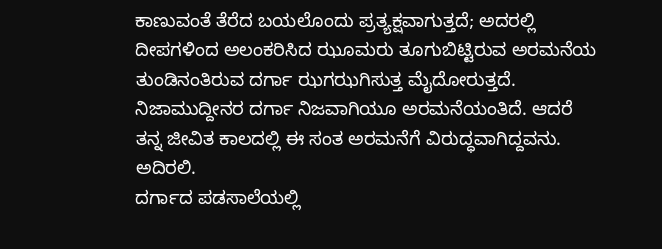ಕಾಣುವಂತೆ ತೆರೆದ ಬಯಲೊಂದು ಪ್ರತ್ಯಕ್ಷವಾಗುತ್ತದೆ; ಅದರಲ್ಲಿ ದೀಪಗಳಿಂದ ಅಲಂಕರಿಸಿದ ಝೂಮರು ತೂಗುಬಿಟ್ಟಿರುವ ಅರಮನೆಯ ತುಂಡಿನಂತಿರುವ ದರ್ಗಾ ಝಗಝಗಿಸುತ್ತ ಮೈದೋರುತ್ತದೆ. ನಿಜಾಮುದ್ದೀನರ ದರ್ಗಾ ನಿಜವಾಗಿಯೂ ಅರಮನೆಯಂತಿದೆ. ಆದರೆ ತನ್ನ ಜೀವಿತ ಕಾಲದಲ್ಲಿ ಈ ಸಂತ ಅರಮನೆಗೆ ವಿರುದ್ಧವಾಗಿದ್ದವನು. ಅದಿರಲಿ.
ದರ್ಗಾದ ಪಡಸಾಲೆಯಲ್ಲಿ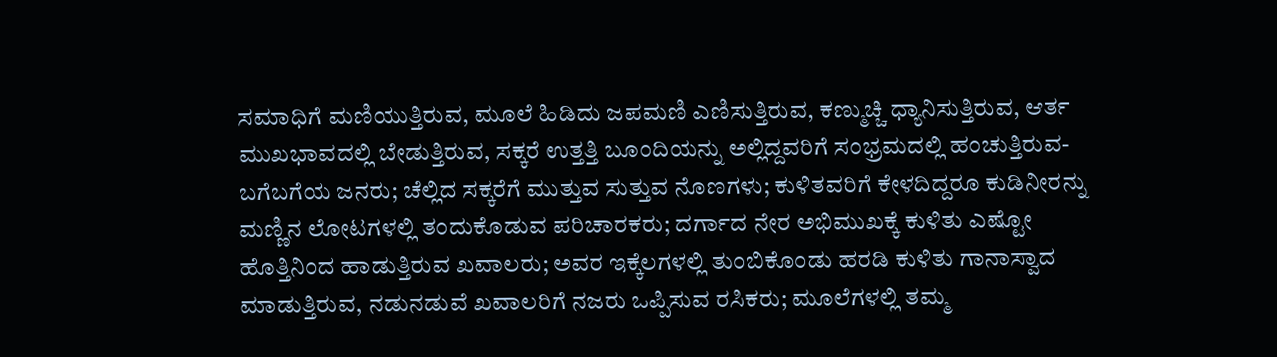ಸಮಾಧಿಗೆ ಮಣಿಯುತ್ತಿರುವ, ಮೂಲೆ ಹಿಡಿದು ಜಪಮಣಿ ಎಣಿಸುತ್ತಿರುವ, ಕಣ್ಮುಚ್ಚಿ ಧ್ಯಾನಿಸುತ್ತಿರುವ, ಆರ್ತ ಮುಖಭಾವದಲ್ಲಿ ಬೇಡುತ್ತಿರುವ, ಸಕ್ಕರೆ ಉತ್ತತ್ತಿ ಬೂಂದಿಯನ್ನು ಅಲ್ಲಿದ್ದವರಿಗೆ ಸಂಭ್ರಮದಲ್ಲಿ ಹಂಚುತ್ತಿರುವ-ಬಗೆಬಗೆಯ ಜನರು; ಚೆಲ್ಲಿದ ಸಕ್ಕರೆಗೆ ಮುತ್ತುವ ಸುತ್ತುವ ನೊಣಗಳು; ಕುಳಿತವರಿಗೆ ಕೇಳದಿದ್ದರೂ ಕುಡಿನೀರನ್ನು ಮಣ್ಣಿನ ಲೋಟಗಳಲ್ಲಿ ತಂದುಕೊಡುವ ಪರಿಚಾರಕರು; ದರ್ಗಾದ ನೇರ ಅಭಿಮುಖಕ್ಕೆ ಕುಳಿತು ಎಷ್ಟೋ ಹೊತ್ತಿನಿಂದ ಹಾಡುತ್ತಿರುವ ಖವಾಲರು; ಅವರ ಇಕ್ಕೆಲಗಳಲ್ಲಿ ತುಂಬಿಕೊಂಡು ಹರಡಿ ಕುಳಿತು ಗಾನಾಸ್ವಾದ ಮಾಡುತ್ತಿರುವ, ನಡುನಡುವೆ ಖವಾಲರಿಗೆ ನಜರು ಒಪ್ಪಿಸುವ ರಸಿಕರು; ಮೂಲೆಗಳಲ್ಲಿ ತಮ್ಮ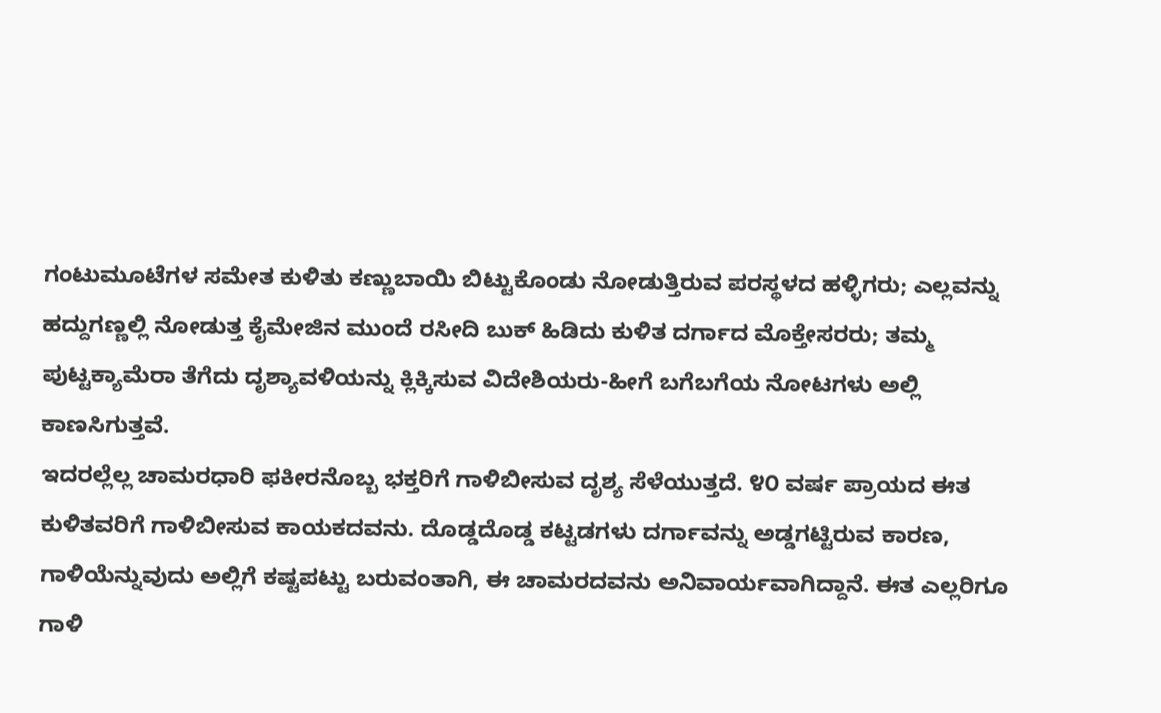ಗಂಟುಮೂಟೆಗಳ ಸಮೇತ ಕುಳಿತು ಕಣ್ಣುಬಾಯಿ ಬಿಟ್ಟುಕೊಂಡು ನೋಡುತ್ತಿರುವ ಪರಸ್ಥಳದ ಹಳ್ಳಿಗರು; ಎಲ್ಲವನ್ನು ಹದ್ದುಗಣ್ಣಲ್ಲಿ ನೋಡುತ್ತ ಕೈಮೇಜಿನ ಮುಂದೆ ರಸೀದಿ ಬುಕ್ ಹಿಡಿದು ಕುಳಿತ ದರ್ಗಾದ ಮೊಕ್ತೇಸರರು; ತಮ್ಮ ಪುಟ್ಟಕ್ಯಾಮೆರಾ ತೆಗೆದು ದೃಶ್ಯಾವಳಿಯನ್ನು ಕ್ಲಿಕ್ಕಿಸುವ ವಿದೇಶಿಯರು-ಹೀಗೆ ಬಗೆಬಗೆಯ ನೋಟಗಳು ಅಲ್ಲಿ ಕಾಣಸಿಗುತ್ತವೆ.
ಇದರಲ್ಲೆಲ್ಲ ಚಾಮರಧಾರಿ ಫಕೀರನೊಬ್ಬ ಭಕ್ತರಿಗೆ ಗಾಳಿಬೀಸುವ ದೃಶ್ಯ ಸೆಳೆಯುತ್ತದೆ. ೪೦ ವರ್ಷ ಪ್ರಾಯದ ಈತ ಕುಳಿತವರಿಗೆ ಗಾಳಿಬೀಸುವ ಕಾಯಕದವನು. ದೊಡ್ಡದೊಡ್ಡ ಕಟ್ಟಡಗಳು ದರ್ಗಾವನ್ನು ಅಡ್ಡಗಟ್ಟಿರುವ ಕಾರಣ, ಗಾಳಿಯೆನ್ನುವುದು ಅಲ್ಲಿಗೆ ಕಷ್ಟಪಟ್ಟು ಬರುವಂತಾಗಿ, ಈ ಚಾಮರದವನು ಅನಿವಾರ್ಯವಾಗಿದ್ದಾನೆ. ಈತ ಎಲ್ಲರಿಗೂ ಗಾಳಿ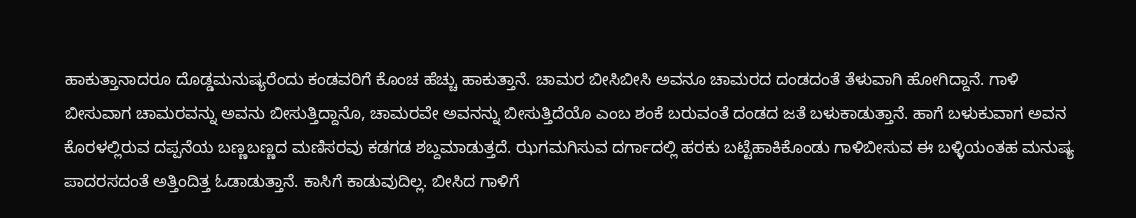ಹಾಕುತ್ತಾನಾದರೂ ದೊಡ್ಡಮನುಷ್ಯರೆಂದು ಕಂಡವರಿಗೆ ಕೊಂಚ ಹೆಚ್ಚು ಹಾಕುತ್ತಾನೆ. ಚಾಮರ ಬೀಸಿಬೀಸಿ ಅವನೂ ಚಾಮರದ ದಂಡದಂತೆ ತೆಳುವಾಗಿ ಹೋಗಿದ್ದಾನೆ. ಗಾಳಿ ಬೀಸುವಾಗ ಚಾಮರವನ್ನು ಅವನು ಬೀಸುತ್ತಿದ್ದಾನೊ, ಚಾಮರವೇ ಅವನನ್ನು ಬೀಸುತ್ತಿದೆಯೊ ಎಂಬ ಶಂಕೆ ಬರುವಂತೆ ದಂಡದ ಜತೆ ಬಳುಕಾಡುತ್ತಾನೆ. ಹಾಗೆ ಬಳುಕುವಾಗ ಅವನ ಕೊರಳಲ್ಲಿರುವ ದಪ್ಪನೆಯ ಬಣ್ಣಬಣ್ಣದ ಮಣಿಸರವು ಕಡಗಡ ಶಬ್ದಮಾಡುತ್ತದೆ. ಝಗಮಗಿಸುವ ದರ್ಗಾದಲ್ಲಿ ಹರಕು ಬಟ್ಟೆಹಾಕಿಕೊಂಡು ಗಾಳಿಬೀಸುವ ಈ ಬಳ್ಳಿಯಂತಹ ಮನುಷ್ಯ ಪಾದರಸದಂತೆ ಅತ್ತಿಂದಿತ್ತ ಓಡಾಡುತ್ತಾನೆ. ಕಾಸಿಗೆ ಕಾಡುವುದಿಲ್ಲ. ಬೀಸಿದ ಗಾಳಿಗೆ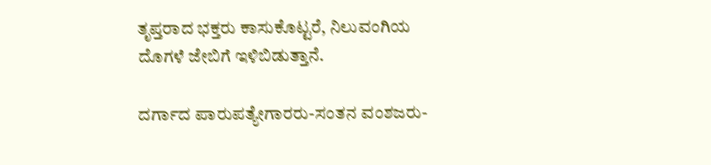ತೃಪ್ತರಾದ ಭಕ್ತರು ಕಾಸುಕೊಟ್ಟರೆ, ನಿಲುವಂಗಿಯ ದೊಗಳೆ ಜೇಬಿಗೆ ಇಳಿಬಿಡುತ್ತಾನೆ.

ದರ್ಗಾದ ಪಾರುಪತ್ಯೇಗಾರರು-ಸಂತನ ವಂಶಜರು-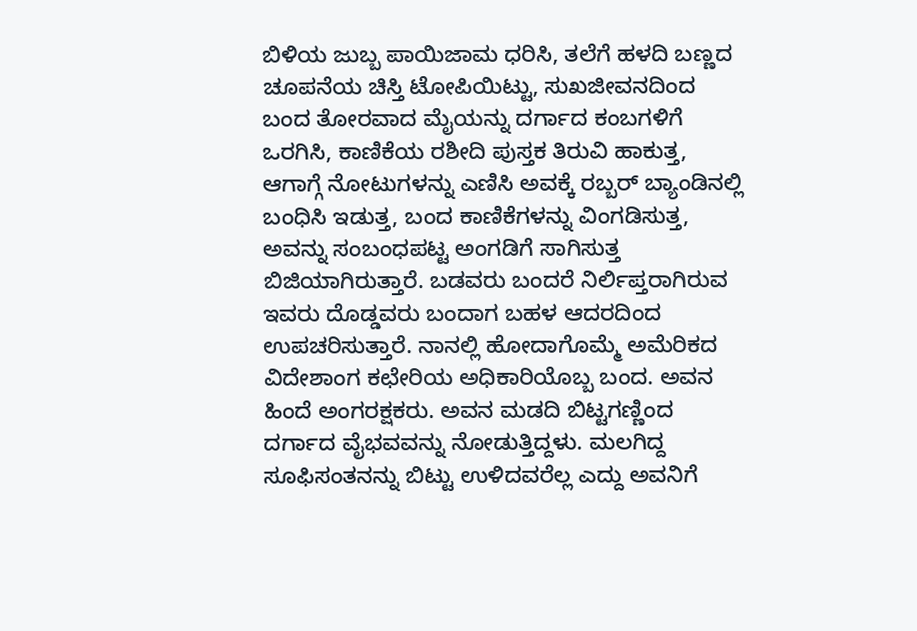ಬಿಳಿಯ ಜುಬ್ಬ ಪಾಯಿಜಾಮ ಧರಿಸಿ, ತಲೆಗೆ ಹಳದಿ ಬಣ್ಣದ ಚೂಪನೆಯ ಚಿಸ್ತಿ ಟೋಪಿಯಿಟ್ಟು, ಸುಖಜೀವನದಿಂದ ಬಂದ ತೋರವಾದ ಮೈಯನ್ನು ದರ್ಗಾದ ಕಂಬಗಳಿಗೆ ಒರಗಿಸಿ, ಕಾಣಿಕೆಯ ರಶೀದಿ ಪುಸ್ತಕ ತಿರುವಿ ಹಾಕುತ್ತ, ಆಗಾಗ್ಗೆ ನೋಟುಗಳನ್ನು ಎಣಿಸಿ ಅವಕ್ಕೆ ರಬ್ಬರ್ ಬ್ಯಾಂಡಿನಲ್ಲಿ ಬಂಧಿಸಿ ಇಡುತ್ತ, ಬಂದ ಕಾಣಿಕೆಗಳನ್ನು ವಿಂಗಡಿಸುತ್ತ, ಅವನ್ನು ಸಂಬಂಧಪಟ್ಟ ಅಂಗಡಿಗೆ ಸಾಗಿಸುತ್ತ ಬಿಜಿಯಾಗಿರುತ್ತಾರೆ. ಬಡವರು ಬಂದರೆ ನಿರ್ಲಿಪ್ತರಾಗಿರುವ ಇವರು ದೊಡ್ಡವರು ಬಂದಾಗ ಬಹಳ ಆದರದಿಂದ ಉಪಚರಿಸುತ್ತಾರೆ. ನಾನಲ್ಲಿ ಹೋದಾಗೊಮ್ಮೆ ಅಮೆರಿಕದ ವಿದೇಶಾಂಗ ಕಛೇರಿಯ ಅಧಿಕಾರಿಯೊಬ್ಬ ಬಂದ. ಅವನ ಹಿಂದೆ ಅಂಗರಕ್ಷಕರು. ಅವನ ಮಡದಿ ಬಿಟ್ಟಗಣ್ಣಿಂದ ದರ್ಗಾದ ವೈಭವವನ್ನು ನೋಡುತ್ತಿದ್ದಳು. ಮಲಗಿದ್ದ ಸೂಫಿಸಂತನನ್ನು ಬಿಟ್ಟು ಉಳಿದವರೆಲ್ಲ ಎದ್ದು ಅವನಿಗೆ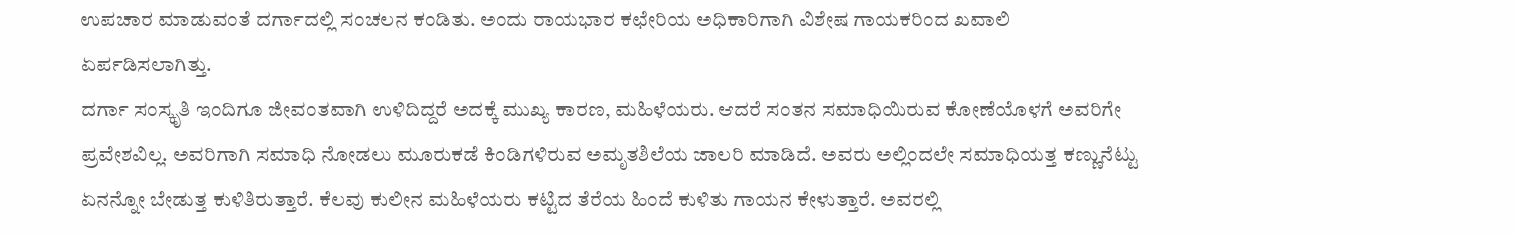ಉಪಚಾರ ಮಾಡುವಂತೆ ದರ್ಗಾದಲ್ಲಿ ಸಂಚಲನ ಕಂಡಿತು. ಅಂದು ರಾಯಭಾರ ಕಛೇರಿಯ ಅಧಿಕಾರಿಗಾಗಿ ವಿಶೇಷ ಗಾಯಕರಿಂದ ಖವಾಲಿ ಏರ್ಪಡಿಸಲಾಗಿತ್ತು.
ದರ್ಗಾ ಸಂಸ್ಕೃತಿ ಇಂದಿಗೂ ಜೀವಂತವಾಗಿ ಉಳಿದಿದ್ದರೆ ಅದಕ್ಕೆ ಮುಖ್ಯ ಕಾರಣ, ಮಹಿಳೆಯರು. ಆದರೆ ಸಂತನ ಸಮಾಧಿಯಿರುವ ಕೋಣೆಯೊಳಗೆ ಅವರಿಗೇ ಪ್ರವೇಶವಿಲ್ಲ. ಅವರಿಗಾಗಿ ಸಮಾಧಿ ನೋಡಲು ಮೂರುಕಡೆ ಕಿಂಡಿಗಳಿರುವ ಅಮೃತಶಿಲೆಯ ಜಾಲರಿ ಮಾಡಿದೆ. ಅವರು ಅಲ್ಲಿಂದಲೇ ಸಮಾಧಿಯತ್ತ ಕಣ್ಣುನೆಟ್ಟು ಏನನ್ನೋ ಬೇಡುತ್ತ ಕುಳಿತಿರುತ್ತಾರೆ. ಕೆಲವು ಕುಲೀನ ಮಹಿಳೆಯರು ಕಟ್ಟಿದ ತೆರೆಯ ಹಿಂದೆ ಕುಳಿತು ಗಾಯನ ಕೇಳುತ್ತಾರೆ. ಅವರಲ್ಲಿ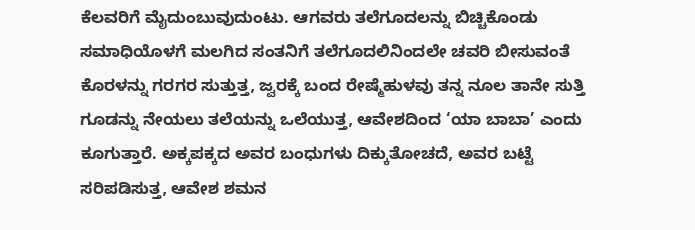ಕೆಲವರಿಗೆ ಮೈದುಂಬುವುದುಂಟು. ಆಗವರು ತಲೆಗೂದಲನ್ನು ಬಿಚ್ಚಿಕೊಂಡು ಸಮಾಧಿಯೊಳಗೆ ಮಲಗಿದ ಸಂತನಿಗೆ ತಲೆಗೂದಲಿನಿಂದಲೇ ಚವರಿ ಬೀಸುವಂತೆ ಕೊರಳನ್ನು ಗರಗರ ಸುತ್ತುತ್ತ, ಜ್ವರಕ್ಕೆ ಬಂದ ರೇಷ್ಮೆಹುಳವು ತನ್ನ ನೂಲ ತಾನೇ ಸುತ್ತಿ ಗೂಡನ್ನು ನೇಯಲು ತಲೆಯನ್ನು ಒಲೆಯುತ್ತ, ಆವೇಶದಿಂದ ‘ಯಾ ಬಾಬಾ’ ಎಂದು ಕೂಗುತ್ತಾರೆ. ಅಕ್ಕಪಕ್ಕದ ಅವರ ಬಂಧುಗಳು ದಿಕ್ಕುತೋಚದೆ, ಅವರ ಬಟ್ಟೆ ಸರಿಪಡಿಸುತ್ತ, ಆವೇಶ ಶಮನ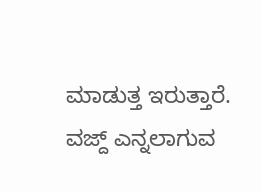ಮಾಡುತ್ತ ಇರುತ್ತಾರೆ. ವಜ್ದ್ ಎನ್ನಲಾಗುವ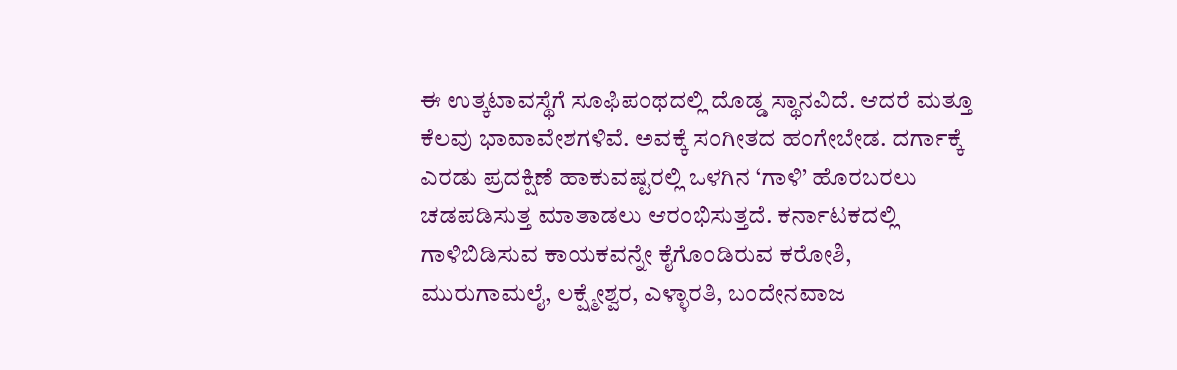ಈ ಉತ್ಕಟಾವಸ್ಥೆಗೆ ಸೂಫಿಪಂಥದಲ್ಲಿ ದೊಡ್ಡ ಸ್ಥಾನವಿದೆ. ಆದರೆ ಮತ್ತೂ ಕೆಲವು ಭಾವಾವೇಶಗಳಿವೆ. ಅವಕ್ಕೆ ಸಂಗೀತದ ಹಂಗೇಬೇಡ. ದರ್ಗಾಕ್ಕೆ ಎರಡು ಪ್ರದಕ್ಷಿಣೆ ಹಾಕುವಷ್ಟರಲ್ಲಿ ಒಳಗಿನ ‘ಗಾಳಿ’ ಹೊರಬರಲು ಚಡಪಡಿಸುತ್ತ ಮಾತಾಡಲು ಆರಂಭಿಸುತ್ತದೆ. ಕರ್ನಾಟಕದಲ್ಲಿ ಗಾಳಿಬಿಡಿಸುವ ಕಾಯಕವನ್ನೇ ಕೈಗೊಂಡಿರುವ ಕರೋಶಿ, ಮುರುಗಾಮಲೈ, ಲಕ್ಷ್ಮೇಶ್ವರ, ಎಳ್ಳಾರತಿ, ಬಂದೇನವಾಜ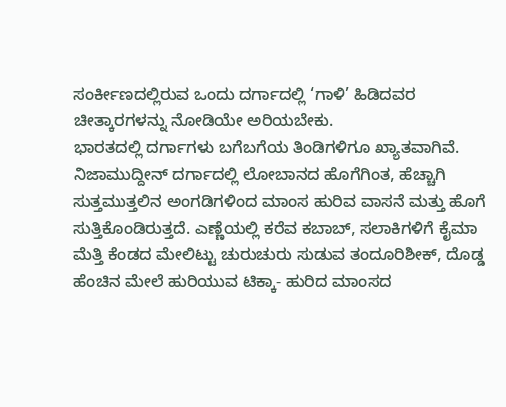ಸಂರ್ಕೀಣದಲ್ಲಿರುವ ಒಂದು ದರ್ಗಾದಲ್ಲಿ ‘ಗಾಳಿ’ ಹಿಡಿದವರ ಚೀತ್ಕಾರಗಳನ್ನು ನೋಡಿಯೇ ಅರಿಯಬೇಕು.
ಭಾರತದಲ್ಲಿ ದರ್ಗಾಗಳು ಬಗೆಬಗೆಯ ತಿಂಡಿಗಳಿಗೂ ಖ್ಯಾತವಾಗಿವೆ. ನಿಜಾಮುದ್ದೀನ್ ದರ್ಗಾದಲ್ಲಿ ಲೋಬಾನದ ಹೊಗೆಗಿಂತ, ಹೆಚ್ಚಾಗಿ ಸುತ್ತಮುತ್ತಲಿನ ಅಂಗಡಿಗಳಿಂದ ಮಾಂಸ ಹುರಿವ ವಾಸನೆ ಮತ್ತು ಹೊಗೆ ಸುತ್ತಿಕೊಂಡಿರುತ್ತದೆ. ಎಣ್ಣೆಯಲ್ಲಿ ಕರೆವ ಕಬಾಬ್, ಸಲಾಕಿಗಳಿಗೆ ಕೈಮಾ ಮೆತ್ತಿ ಕೆಂಡದ ಮೇಲಿಟ್ಟು ಚುರುಚುರು ಸುಡುವ ತಂದೂರಿಶೀಕ್, ದೊಡ್ಡ ಹೆಂಚಿನ ಮೇಲೆ ಹುರಿಯುವ ಟಿಕ್ಕಾ- ಹುರಿದ ಮಾಂಸದ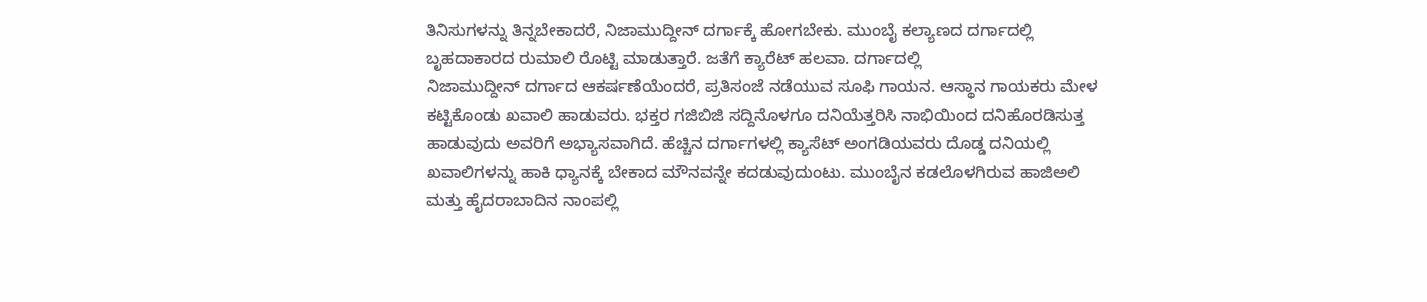ತಿನಿಸುಗಳನ್ನು ತಿನ್ನಬೇಕಾದರೆ, ನಿಜಾಮುದ್ದೀನ್ ದರ್ಗಾಕ್ಕೆ ಹೋಗಬೇಕು. ಮುಂಬೈ ಕಲ್ಯಾಣದ ದರ್ಗಾದಲ್ಲಿ ಬೃಹದಾಕಾರದ ರುಮಾಲಿ ರೊಟ್ಟಿ ಮಾಡುತ್ತಾರೆ. ಜತೆಗೆ ಕ್ಯಾರೆಟ್ ಹಲವಾ. ದರ್ಗಾದಲ್ಲಿ
ನಿಜಾಮುದ್ದೀನ್ ದರ್ಗಾದ ಆಕರ್ಷಣೆಯೆಂದರೆ, ಪ್ರತಿಸಂಜೆ ನಡೆಯುವ ಸೂಫಿ ಗಾಯನ. ಆಸ್ಥಾನ ಗಾಯಕರು ಮೇಳ ಕಟ್ಟಿಕೊಂಡು ಖವಾಲಿ ಹಾಡುವರು. ಭಕ್ತರ ಗಜಿಬಿಜಿ ಸದ್ದಿನೊಳಗೂ ದನಿಯೆತ್ತರಿಸಿ ನಾಭಿಯಿಂದ ದನಿಹೊರಡಿಸುತ್ತ ಹಾಡುವುದು ಅವರಿಗೆ ಅಭ್ಯಾಸವಾಗಿದೆ. ಹೆಚ್ಚಿನ ದರ್ಗಾಗಳಲ್ಲಿ ಕ್ಯಾಸೆಟ್ ಅಂಗಡಿಯವರು ದೊಡ್ಡ ದನಿಯಲ್ಲಿ ಖವಾಲಿಗಳನ್ನು ಹಾಕಿ ಧ್ಯಾನಕ್ಕೆ ಬೇಕಾದ ಮೌನವನ್ನೇ ಕದಡುವುದುಂಟು. ಮುಂಬೈನ ಕಡಲೊಳಗಿರುವ ಹಾಜಿಅಲಿ ಮತ್ತು ಹೈದರಾಬಾದಿನ ನಾಂಪಲ್ಲಿ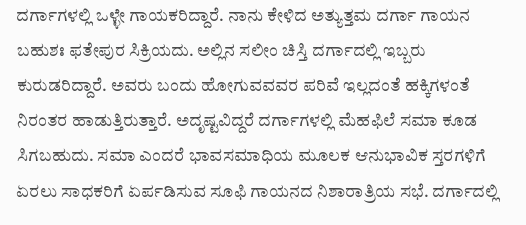ದರ್ಗಾಗಳಲ್ಲಿ ಒಳ್ಳೇ ಗಾಯಕರಿದ್ದಾರೆ. ನಾನು ಕೇಳಿದ ಅತ್ಯುತ್ತಮ ದರ್ಗಾ ಗಾಯನ ಬಹುಶಃ ಫತೇಪುರ ಸಿಕ್ರಿಯದು. ಅಲ್ಲಿನ ಸಲೀಂ ಚಿಸ್ತಿ ದರ್ಗಾದಲ್ಲಿ ಇಬ್ಬರು ಕುರುಡರಿದ್ದಾರೆ. ಅವರು ಬಂದು ಹೋಗುವವವರ ಪರಿವೆ ಇಲ್ಲದಂತೆ ಹಕ್ಕಿಗಳಂತೆ ನಿರಂತರ ಹಾಡುತ್ತಿರುತ್ತಾರೆ. ಅದೃಷ್ಟವಿದ್ದರೆ ದರ್ಗಾಗಳಲ್ಲಿ ಮೆಹಫಿಲೆ ಸಮಾ ಕೂಡ ಸಿಗಬಹುದು. ಸಮಾ ಎಂದರೆ ಭಾವಸಮಾಧಿಯ ಮೂಲಕ ಆನುಭಾವಿಕ ಸ್ತರಗಳಿಗೆ ಏರಲು ಸಾಧಕರಿಗೆ ಏರ್ಪಡಿಸುವ ಸೂಫಿ ಗಾಯನದ ನಿಶಾರಾತ್ರಿಯ ಸಭೆ. ದರ್ಗಾದಲ್ಲಿ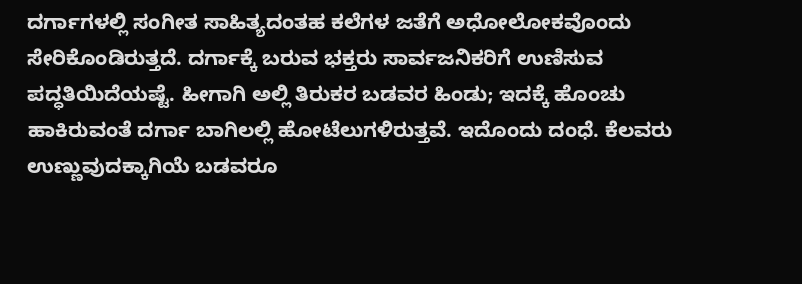ದರ್ಗಾಗಳಲ್ಲಿ ಸಂಗೀತ ಸಾಹಿತ್ಯದಂತಹ ಕಲೆಗಳ ಜತೆಗೆ ಅಧೋಲೋಕವೊಂದು ಸೇರಿಕೊಂಡಿರುತ್ತದೆ. ದರ್ಗಾಕ್ಕೆ ಬರುವ ಭಕ್ತರು ಸಾರ್ವಜನಿಕರಿಗೆ ಉಣಿಸುವ ಪದ್ಧತಿಯಿದೆಯಷ್ಟೆ. ಹೀಗಾಗಿ ಅಲ್ಲಿ ತಿರುಕರ ಬಡವರ ಹಿಂಡು; ಇದಕ್ಕೆ ಹೊಂಚು ಹಾಕಿರುವಂತೆ ದರ್ಗಾ ಬಾಗಿಲಲ್ಲಿ ಹೋಟೆಲುಗಳಿರುತ್ತವೆ. ಇದೊಂದು ದಂಧೆ. ಕೆಲವರು ಉಣ್ಣುವುದಕ್ಕಾಗಿಯೆ ಬಡವರೂ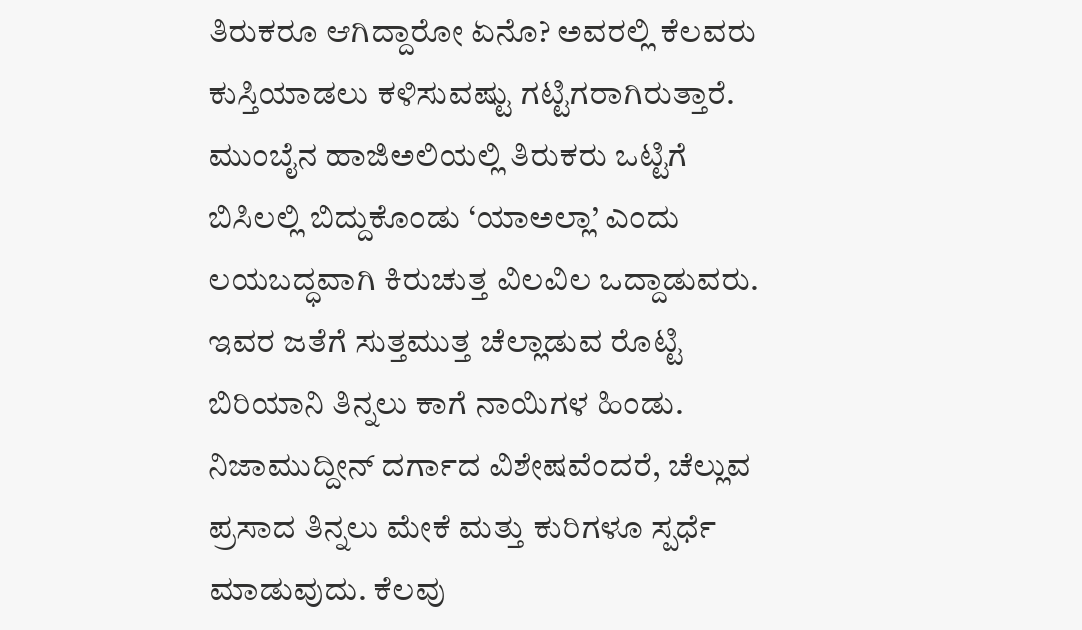ತಿರುಕರೂ ಆಗಿದ್ದಾರೋ ಏನೊ? ಅವರಲ್ಲಿ ಕೆಲವರು ಕುಸ್ತಿಯಾಡಲು ಕಳಿಸುವಷ್ಟು ಗಟ್ಟಿಗರಾಗಿರುತ್ತಾರೆ. ಮುಂಬೈನ ಹಾಜಿಅಲಿಯಲ್ಲಿ ತಿರುಕರು ಒಟ್ಟಿಗೆ ಬಿಸಿಲಲ್ಲಿ ಬಿದ್ದುಕೊಂಡು ‘ಯಾಅಲ್ಲಾ’ ಎಂದು ಲಯಬದ್ಧವಾಗಿ ಕಿರುಚುತ್ತ ವಿಲವಿಲ ಒದ್ದಾಡುವರು. ಇವರ ಜತೆಗೆ ಸುತ್ತಮುತ್ತ ಚೆಲ್ಲಾಡುವ ರೊಟ್ಟಿ ಬಿರಿಯಾನಿ ತಿನ್ನಲು ಕಾಗೆ ನಾಯಿಗಳ ಹಿಂಡು. ನಿಜಾಮುದ್ದೀನ್ ದರ್ಗಾದ ವಿಶೇಷವೆಂದರೆ, ಚೆಲ್ಲುವ ಪ್ರಸಾದ ತಿನ್ನಲು ಮೇಕೆ ಮತ್ತು ಕುರಿಗಳೂ ಸ್ಪರ್ಧೆ ಮಾಡುವುದು. ಕೆಲವು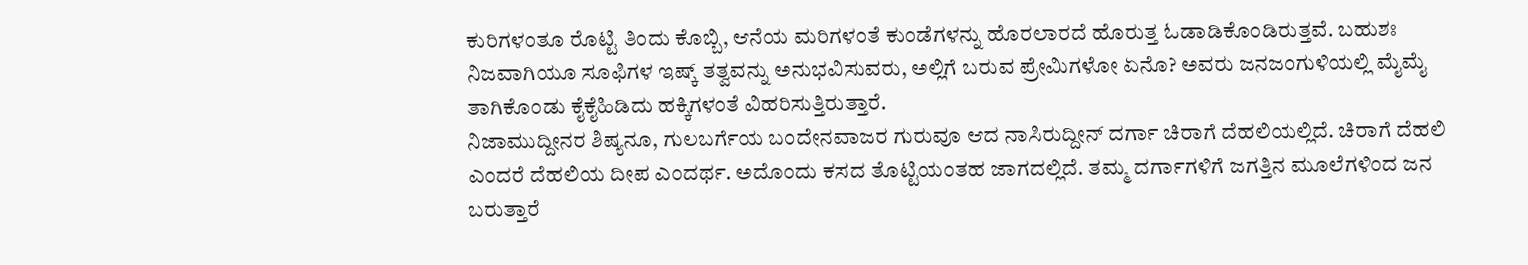ಕುರಿಗಳಂತೂ ರೊಟ್ಟಿ ತಿಂದು ಕೊಬ್ಬಿ, ಆನೆಯ ಮರಿಗಳಂತೆ ಕುಂಡೆಗಳನ್ನು ಹೊರಲಾರದೆ ಹೊರುತ್ತ ಓಡಾಡಿಕೊಂಡಿರುತ್ತವೆ. ಬಹುಶಃ ನಿಜವಾಗಿಯೂ ಸೂಫಿಗಳ ಇಷ್ಕ್ ತತ್ವವನ್ನು ಅನುಭವಿಸುವರು, ಅಲ್ಲಿಗೆ ಬರುವ ಪ್ರೇಮಿಗಳೋ ಏನೊ? ಅವರು ಜನಜಂಗುಳಿಯಲ್ಲಿ ಮೈಮೈ ತಾಗಿಕೊಂಡು ಕೈಕೈಹಿಡಿದು ಹಕ್ಕಿಗಳಂತೆ ವಿಹರಿಸುತ್ತಿರುತ್ತಾರೆ.
ನಿಜಾಮುದ್ದೀನರ ಶಿಷ್ಯನೂ, ಗುಲಬರ್ಗೆಯ ಬಂದೇನವಾಜರ ಗುರುವೂ ಆದ ನಾಸಿರುದ್ದೀನ್ ದರ್ಗಾ ಚಿರಾಗೆ ದೆಹಲಿಯಲ್ಲಿದೆ. ಚಿರಾಗೆ ದೆಹಲಿ ಎಂದರೆ ದೆಹಲಿಯ ದೀಪ ಎಂದರ್ಥ. ಅದೊಂದು ಕಸದ ತೊಟ್ಟಿಯಂತಹ ಜಾಗದಲ್ಲಿದೆ. ತಮ್ಮ ದರ್ಗಾಗಳಿಗೆ ಜಗತ್ತಿನ ಮೂಲೆಗಳಿಂದ ಜನ ಬರುತ್ತಾರೆ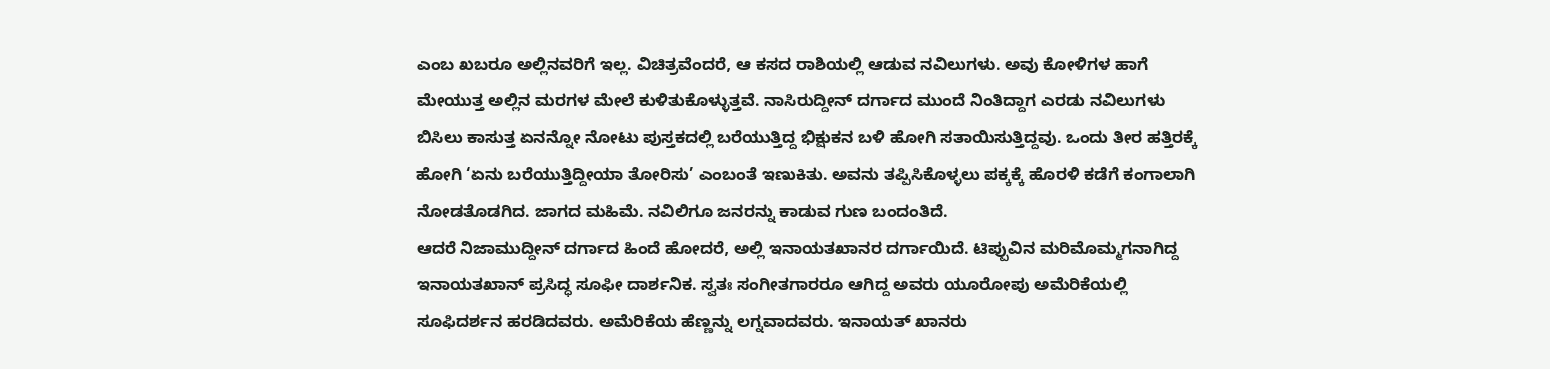ಎಂಬ ಖಬರೂ ಅಲ್ಲಿನವರಿಗೆ ಇಲ್ಲ. ವಿಚಿತ್ರವೆಂದರೆ, ಆ ಕಸದ ರಾಶಿಯಲ್ಲಿ ಆಡುವ ನವಿಲುಗಳು. ಅವು ಕೋಳಿಗಳ ಹಾಗೆ ಮೇಯುತ್ತ ಅಲ್ಲಿನ ಮರಗಳ ಮೇಲೆ ಕುಳಿತುಕೊಳ್ಳುತ್ತವೆ. ನಾಸಿರುದ್ದೀನ್ ದರ್ಗಾದ ಮುಂದೆ ನಿಂತಿದ್ದಾಗ ಎರಡು ನವಿಲುಗಳು ಬಿಸಿಲು ಕಾಸುತ್ತ ಏನನ್ನೋ ನೋಟು ಪುಸ್ತಕದಲ್ಲಿ ಬರೆಯುತ್ತಿದ್ದ ಭಿಕ್ಷುಕನ ಬಳಿ ಹೋಗಿ ಸತಾಯಿಸುತ್ತಿದ್ದವು. ಒಂದು ತೀರ ಹತ್ತಿರಕ್ಕೆ ಹೋಗಿ ‘ಏನು ಬರೆಯುತ್ತಿದ್ದೀಯಾ ತೋರಿಸು’ ಎಂಬಂತೆ ಇಣುಕಿತು. ಅವನು ತಪ್ಪಿಸಿಕೊಳ್ಳಲು ಪಕ್ಕಕ್ಕೆ ಹೊರಳಿ ಕಡೆಗೆ ಕಂಗಾಲಾಗಿ ನೋಡತೊಡಗಿದ. ಜಾಗದ ಮಹಿಮೆ. ನವಿಲಿಗೂ ಜನರನ್ನು ಕಾಡುವ ಗುಣ ಬಂದಂತಿದೆ.
ಆದರೆ ನಿಜಾಮುದ್ದೀನ್ ದರ್ಗಾದ ಹಿಂದೆ ಹೋದರೆ, ಅಲ್ಲಿ ಇನಾಯತಖಾನರ ದರ್ಗಾಯಿದೆ. ಟಿಪ್ಪುವಿನ ಮರಿಮೊಮ್ಮಗನಾಗಿದ್ದ ಇನಾಯತಖಾನ್ ಪ್ರಸಿದ್ಧ ಸೂಫೀ ದಾರ್ಶನಿಕ. ಸ್ವತಃ ಸಂಗೀತಗಾರರೂ ಆಗಿದ್ದ ಅವರು ಯೂರೋಪು ಅಮೆರಿಕೆಯಲ್ಲಿ ಸೂಫಿದರ್ಶನ ಹರಡಿದವರು. ಅಮೆರಿಕೆಯ ಹೆಣ್ಣನ್ನು ಲಗ್ನವಾದವರು. ಇನಾಯತ್ ಖಾನರು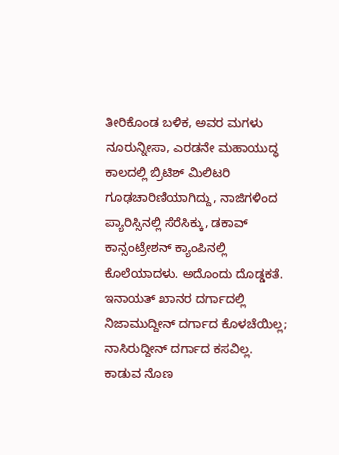ತೀರಿಕೊಂಡ ಬಳಿಕ, ಅವರ ಮಗಳು ನೂರುನ್ನೀಸಾ, ಎರಡನೇ ಮಹಾಯುದ್ಧ ಕಾಲದಲ್ಲಿ ಬ್ರಿಟಿಶ್ ಮಿಲಿಟರಿ ಗೂಢಚಾರಿಣಿಯಾಗಿದ್ದು, ನಾಜಿಗಳಿಂದ ಪ್ಯಾರಿಸ್ಸಿನಲ್ಲಿ ಸೆರೆಸಿಕ್ಕು, ಡಕಾವ್ ಕಾನ್ಸಂಟ್ರೇಶನ್ ಕ್ಯಾಂಪಿನಲ್ಲಿ ಕೊಲೆಯಾದಳು. ಅದೊಂದು ದೊಡ್ಡಕತೆ.
ಇನಾಯತ್ ಖಾನರ ದರ್ಗಾದಲ್ಲಿ ನಿಜಾಮುದ್ದೀನ್ ದರ್ಗಾದ ಕೊಳಚೆಯಿಲ್ಲ; ನಾಸಿರುದ್ದೀನ್ ದರ್ಗಾದ ಕಸವಿಲ್ಲ. ಕಾಡುವ ನೊಣ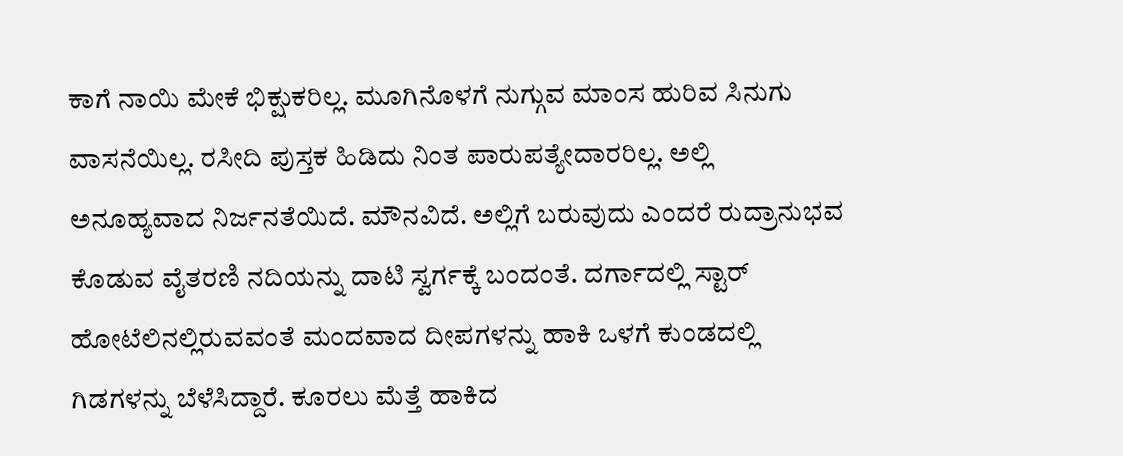ಕಾಗೆ ನಾಯಿ ಮೇಕೆ ಭಿಕ್ಷುಕರಿಲ್ಲ. ಮೂಗಿನೊಳಗೆ ನುಗ್ಗುವ ಮಾಂಸ ಹುರಿವ ಸಿನುಗು ವಾಸನೆಯಿಲ್ಲ. ರಸೀದಿ ಪುಸ್ತಕ ಹಿಡಿದು ನಿಂತ ಪಾರುಪತ್ಯೇದಾರರಿಲ್ಲ. ಅಲ್ಲಿ ಅನೂಹ್ಯವಾದ ನಿರ್ಜನತೆಯಿದೆ. ಮೌನವಿದೆ. ಅಲ್ಲಿಗೆ ಬರುವುದು ಎಂದರೆ ರುದ್ರಾನುಭವ ಕೊಡುವ ವೈತರಣಿ ನದಿಯನ್ನು ದಾಟಿ ಸ್ವರ್ಗಕ್ಕೆ ಬಂದಂತೆ. ದರ್ಗಾದಲ್ಲಿ ಸ್ಟಾರ್ ಹೋಟೆಲಿನಲ್ಲಿರುವವಂತೆ ಮಂದವಾದ ದೀಪಗಳನ್ನು ಹಾಕಿ ಒಳಗೆ ಕುಂಡದಲ್ಲಿ ಗಿಡಗಳನ್ನು ಬೆಳೆಸಿದ್ದಾರೆ. ಕೂರಲು ಮೆತ್ತೆ ಹಾಕಿದ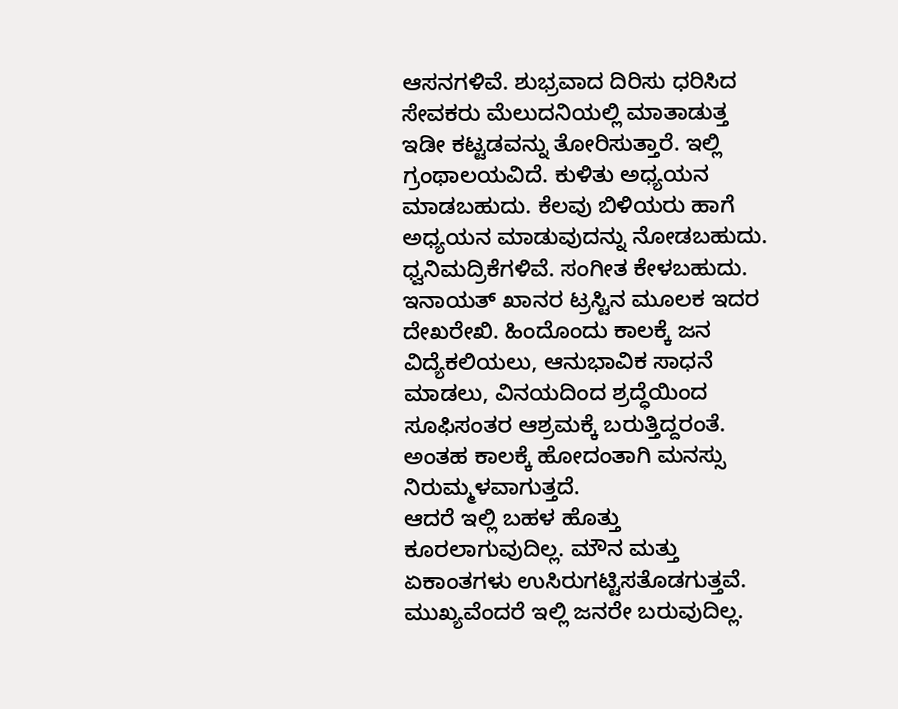ಆಸನಗಳಿವೆ. ಶುಭ್ರವಾದ ದಿರಿಸು ಧರಿಸಿದ ಸೇವಕರು ಮೆಲುದನಿಯಲ್ಲಿ ಮಾತಾಡುತ್ತ ಇಡೀ ಕಟ್ಟಡವನ್ನು ತೋರಿಸುತ್ತಾರೆ. ಇಲ್ಲಿ ಗ್ರಂಥಾಲಯವಿದೆ. ಕುಳಿತು ಅಧ್ಯಯನ ಮಾಡಬಹುದು. ಕೆಲವು ಬಿಳಿಯರು ಹಾಗೆ ಅಧ್ಯಯನ ಮಾಡುವುದನ್ನು ನೋಡಬಹುದು. ಧ್ವನಿಮದ್ರಿಕೆಗಳಿವೆ. ಸಂಗೀತ ಕೇಳಬಹುದು. ಇನಾಯತ್ ಖಾನರ ಟ್ರಸ್ಟಿನ ಮೂಲಕ ಇದರ ದೇಖರೇಖಿ. ಹಿಂದೊಂದು ಕಾಲಕ್ಕೆ ಜನ ವಿದ್ಯೆಕಲಿಯಲು, ಆನುಭಾವಿಕ ಸಾಧನೆ ಮಾಡಲು, ವಿನಯದಿಂದ ಶ್ರದ್ಧೆಯಿಂದ ಸೂಫಿಸಂತರ ಆಶ್ರಮಕ್ಕೆ ಬರುತ್ತಿದ್ದರಂತೆ. ಅಂತಹ ಕಾಲಕ್ಕೆ ಹೋದಂತಾಗಿ ಮನಸ್ಸು ನಿರುಮ್ಮಳವಾಗುತ್ತದೆ.
ಆದರೆ ಇಲ್ಲಿ ಬಹಳ ಹೊತ್ತು ಕೂರಲಾಗುವುದಿಲ್ಲ. ಮೌನ ಮತ್ತು ಏಕಾಂತಗಳು ಉಸಿರುಗಟ್ಟಿಸತೊಡಗುತ್ತವೆ. ಮುಖ್ಯವೆಂದರೆ ಇಲ್ಲಿ ಜನರೇ ಬರುವುದಿಲ್ಲ.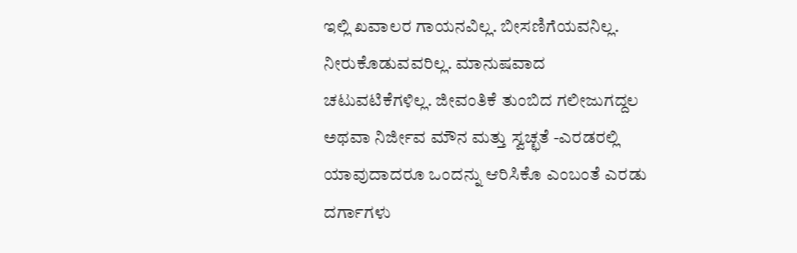ಇಲ್ಲಿ ಖವಾಲರ ಗಾಯನವಿಲ್ಲ. ಬೀಸಣಿಗೆಯವನಿಲ್ಲ. ನೀರುಕೊಡುವವರಿಲ್ಲ. ಮಾನುಷವಾದ ಚಟುವಟಿಕೆಗಳಿಲ್ಲ. ಜೀವಂತಿಕೆ ತುಂಬಿದ ಗಲೀಜುಗದ್ದಲ ಅಥವಾ ನಿರ್ಜೀವ ಮೌನ ಮತ್ತು ಸ್ವಚ್ಛತೆ -ಎರಡರಲ್ಲಿ ಯಾವುದಾದರೂ ಒಂದನ್ನು ಆರಿಸಿಕೊ ಎಂಬಂತೆ ಎರಡು ದರ್ಗಾಗಳು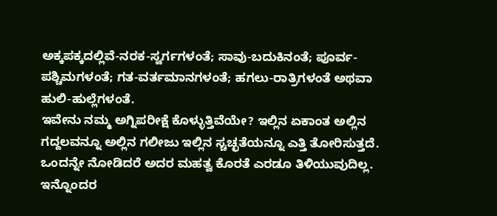ಅಕ್ಕಪಕ್ಕದಲ್ಲಿವೆ-ನರಕ-ಸ್ವರ್ಗಗಳಂತೆ; ಸಾವು-ಬದುಕಿನಂತೆ; ಪೂರ್ವ-ಪಶ್ಚಿಮಗಳಂತೆ; ಗತ-ವರ್ತಮಾನಗಳಂತೆ; ಹಗಲು-ರಾತ್ರಿಗಳಂತೆ ಅಥವಾ ಹುಲಿ-ಹುಲ್ಲೆಗಳಂತೆ.
ಇವೇನು ನಮ್ಮ ಅಗ್ನಿಪರೀಕ್ಷೆ ಕೊಳ್ಳುತ್ತಿವೆಯೇ? ಇಲ್ಲಿನ ಏಕಾಂತ ಅಲ್ಲಿನ ಗದ್ದಲವನ್ನೂ ಅಲ್ಲಿನ ಗಲೀಜು ಇಲ್ಲಿನ ಸ್ಚಚ್ಛತೆಯನ್ನೂ ಎತ್ತಿ ತೋರಿಸುತ್ತದೆ. ಒಂದನ್ನೇ ನೋಡಿದರೆ ಅದರ ಮಹತ್ವ ಕೊರತೆ ಎರಡೂ ತಿಳಿಯುವುದಿಲ್ಲ. ಇನ್ನೊಂದರ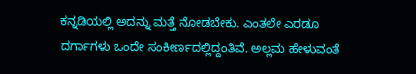ಕನ್ನಡಿಯಲ್ಲಿ ಅದನ್ನು ಮತ್ತೆ ನೋಡಬೇಕು. ಎಂತಲೇ ಎರಡೂ ದರ್ಗಾಗಳು ಒಂದೇ ಸಂಕೀರ್ಣದಲ್ಲಿದ್ದಂತಿವೆ. ಅಲ್ಲಮ ಹೇಳುವಂತೆ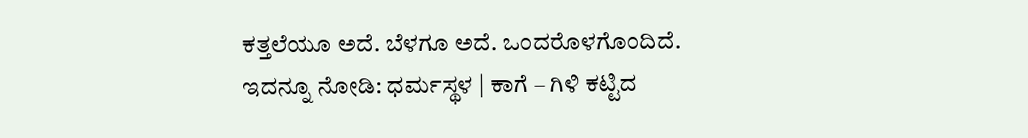ಕತ್ತಲೆಯೂ ಅದೆ. ಬೆಳಗೂ ಅದೆ. ಒಂದರೊಳಗೊಂದಿದೆ.
ಇದನ್ನೂ ನೋಡಿ: ಧರ್ಮಸ್ಥಳ | ಕಾಗೆ – ಗಿಳಿ ಕಟ್ಟಿದ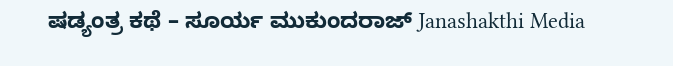ಷಡ್ಯಂತ್ರ ಕಥೆ – ಸೂರ್ಯ ಮುಕುಂದರಾಜ್ Janashakthi Media